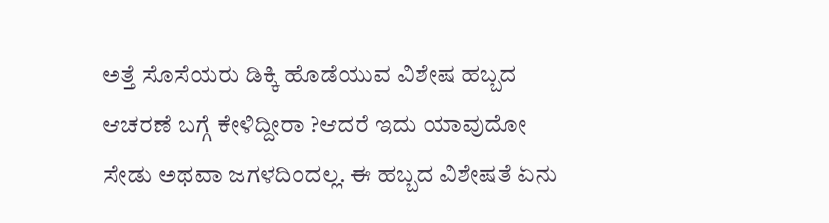ಅತ್ತೆ ಸೊಸೆಯರು ಡಿಕ್ಕಿ ಹೊಡೆಯುವ ವಿಶೇಷ ಹಬ್ಬದ ಆಚರಣೆ ಬಗ್ಗೆ ಕೇಳಿದ್ದೀರಾ ?ಆದರೆ ಇದು ಯಾವುದೋ ಸೇಡು ಅಥವಾ ಜಗಳದಿಂದಲ್ಲ. ಈ ಹಬ್ಬದ ವಿಶೇಷತೆ ಏನು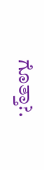ಗೊತ್ತಾ?.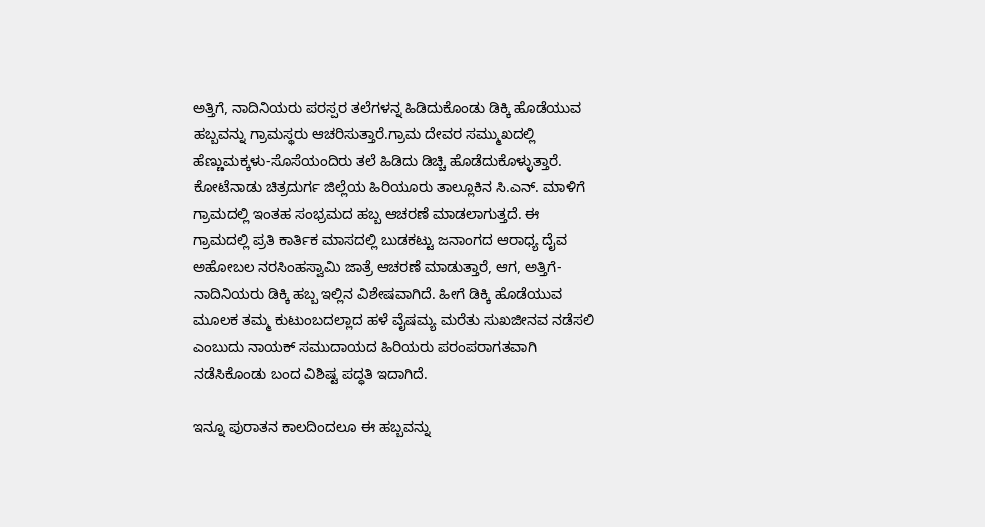ಅತ್ತಿಗೆ, ನಾದಿನಿಯರು ಪರಸ್ಪರ ತಲೆಗಳನ್ನ ಹಿಡಿದುಕೊಂಡು ಡಿಕ್ಕಿ ಹೊಡೆಯುವ ಹಬ್ಬವನ್ನು ಗ್ರಾಮಸ್ಥರು ಆಚರಿಸುತ್ತಾರೆ.ಗ್ರಾಮ ದೇವರ ಸಮ್ಮುಖದಲ್ಲಿ ಹೆಣ್ಣುಮಕ್ಕಳು-ಸೊಸೆಯಂದಿರು ತಲೆ ಹಿಡಿದು ಡಿಚ್ಚಿ ಹೊಡೆದುಕೊಳ್ಳುತ್ತಾರೆ.
ಕೋಟೆನಾಡು ಚಿತ್ರದುರ್ಗ ಜಿಲ್ಲೆಯ ಹಿರಿಯೂರು ತಾಲ್ಲೂಕಿನ ಸಿ.ಎನ್. ಮಾಳಿಗೆ ಗ್ರಾಮದಲ್ಲಿ ಇಂತಹ ಸಂಭ್ರಮದ ಹಬ್ಬ ಆಚರಣೆ ಮಾಡಲಾಗುತ್ತದೆ. ಈ ಗ್ರಾಮದಲ್ಲಿ ಪ್ರತಿ ಕಾರ್ತಿಕ ಮಾಸದಲ್ಲಿ ಬುಡಕಟ್ಟು ಜನಾಂಗದ ಆರಾಧ್ಯ ದೈವ ಅಹೋಬಲ ನರಸಿಂಹಸ್ವಾಮಿ ಜಾತ್ರೆ ಆಚರಣೆ ಮಾಡುತ್ತಾರೆ, ಆಗ, ಅತ್ತಿಗೆ-ನಾದಿನಿಯರು ಡಿಕ್ಕಿ ಹಬ್ಬ ಇಲ್ಲಿನ ವಿಶೇಷವಾಗಿದೆ. ಹೀಗೆ ಡಿಕ್ಕಿ ಹೊಡೆಯುವ ಮೂಲಕ ತಮ್ಮ ಕುಟುಂಬದಲ್ಲಾದ ಹಳೆ ವೈಷಮ್ಯ ಮರೆತು ಸುಖಜೀನವ ನಡೆಸಲಿ ಎಂಬುದು ನಾಯಕ್ ಸಮುದಾಯದ ಹಿರಿಯರು ಪರಂಪರಾಗತವಾಗಿ ನಡೆಸಿಕೊಂಡು ಬಂದ ವಿಶಿಷ್ಟ ಪದ್ಧತಿ ಇದಾಗಿದೆ.

ಇನ್ನೂ ಪುರಾತನ ಕಾಲದಿಂದಲೂ ಈ ಹಬ್ಬವನ್ನು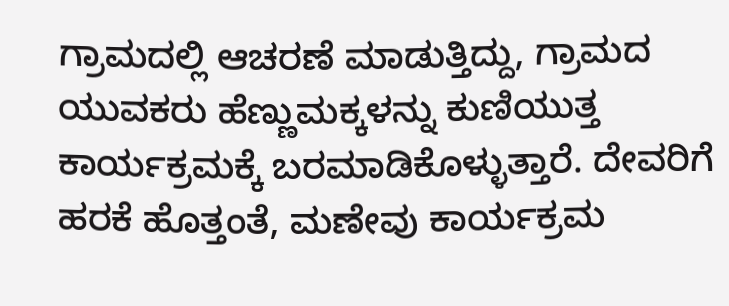ಗ್ರಾಮದಲ್ಲಿ ಆಚರಣೆ ಮಾಡುತ್ತಿದ್ದು, ಗ್ರಾಮದ ಯುವಕರು ಹೆಣ್ಣುಮಕ್ಕಳನ್ನು ಕುಣಿಯುತ್ತ ಕಾರ್ಯಕ್ರಮಕ್ಕೆ ಬರಮಾಡಿಕೊಳ್ಳುತ್ತಾರೆ. ದೇವರಿಗೆ ಹರಕೆ ಹೊತ್ತಂತೆ, ಮಣೇವು ಕಾರ್ಯಕ್ರಮ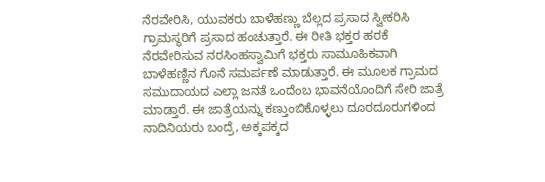ನೆರವೇರಿಸಿ, ಯುವಕರು ಬಾಳೆಹಣ್ಣು ಬೆಲ್ಲದ ಪ್ರಸಾದ ಸ್ವೀಕರಿಸಿ ಗ್ರಾಮಸ್ಥರಿಗೆ ಪ್ರಸಾದ ಹಂಚುತ್ತಾರೆ. ಈ ರೀತಿ ಭಕ್ತರ ಹರಕೆ ನೆರವೇರಿಸುವ ನರಸಿಂಹಸ್ವಾಮಿಗೆ ಭಕ್ತರು ಸಾಮೂಹಿಕವಾಗಿ ಬಾಳೆಹಣ್ಣಿನ ಗೊನೆ ಸಮರ್ಪಣೆ ಮಾಡುತ್ತಾರೆ. ಈ ಮೂಲಕ ಗ್ರಾಮದ ಸಮುದಾಯದ ಎಲ್ಲಾ ಜನತೆ ಒಂದೆಂಬ ಭಾವನೆಯೊಂದಿಗೆ ಸೇರಿ ಜಾತ್ರೆ ಮಾಡ್ತಾರೆ. ಈ ಜಾತ್ರೆಯನ್ನು ಕಣ್ತುಂಬಿಕೊಳ್ಳಲು ದೂರದೂರುಗಳಿಂದ ನಾದಿನಿಯರು ಬಂದ್ರೆ, ಅಕ್ಕಪಕ್ಕದ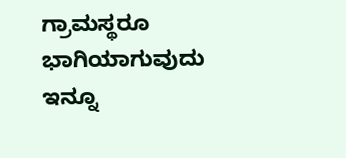ಗ್ರಾಮಸ್ಥರೂ ಭಾಗಿಯಾಗುವುದು ಇನ್ನೂ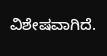ವಿಶೇಷವಾಗಿದೆ.